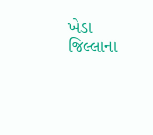ખેડા જિલ્લાના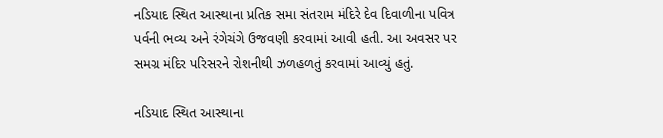નડિયાદ સ્થિત આસ્થાના પ્રતિક સમા સંતરામ મંદિરે દેવ દિવાળીના પવિત્ર પર્વની ભવ્ય અને રંગેચંગે ઉજવણી કરવામાં આવી હતી. આ અવસર પર સમગ્ર મંદિર પરિસરને રોશનીથી ઝળહળતું કરવામાં આવ્યું હતું.

નડિયાદ સ્થિત આસ્થાના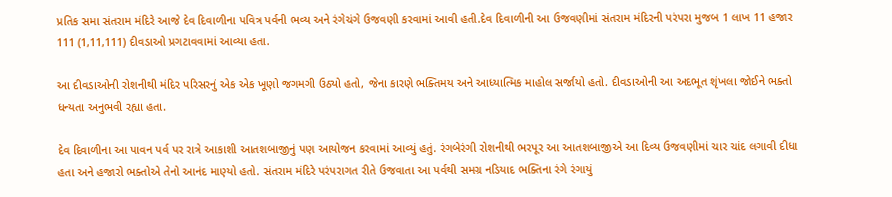પ્રતિક સમા સંતરામ મંદિરે આજે દેવ દિવાળીના પવિત્ર પર્વની ભવ્ય અને રંગેચંગે ઉજવણી કરવામાં આવી હતી.દેવ દિવાળીની આ ઉજવણીમાં સંતરામ મંદિરની પરંપરા મુજબ 1 લાખ 11 હજાર 111 (1,11,111) દીવડાઓ પ્રગટાવવામાં આવ્યા હતા.

આ દીવડાઓની રોશનીથી મંદિર પરિસરનું એક એક ખૂણો જગમગી ઉઠ્યો હતો, જેના કારણે ભક્તિમય અને આધ્યાત્મિક માહોલ સર્જાયો હતો. દીવડાઓની આ અદભૂત શૃંખલા જોઈને ભક્તો ધન્યતા અનુભવી રહ્યા હતા.

દેવ દિવાળીના આ પાવન પર્વ પર રાત્રે આકાશી આતશબાજીનું પણ આયોજન કરવામાં આવ્યું હતું. રંગબેરંગી રોશનીથી ભરપૂર આ આતશબાજીએ આ દિવ્ય ઉજવણીમાં ચાર ચાંદ લગાવી દીધા હતા અને હજારો ભક્તોએ તેનો આનંદ માણ્યો હતો. સંતરામ મંદિરે પરંપરાગત રીતે ઉજવાતા આ પર્વથી સમગ્ર નડિયાદ ભક્તિના રંગે રંગાયું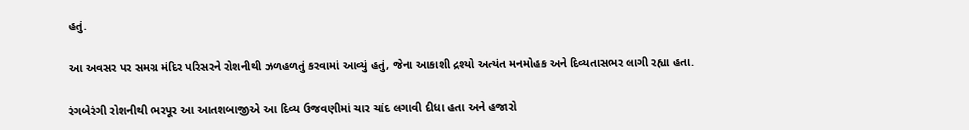હતું.

આ અવસર પર સમગ્ર મંદિર પરિસરને રોશનીથી ઝળહળતું કરવામાં આવ્યું હતું, જેના આકાશી દ્રશ્યો અત્યંત મનમોહક અને દિવ્યતાસભર લાગી રહ્યા હતા.

રંગબેરંગી રોશનીથી ભરપૂર આ આતશબાજીએ આ દિવ્ય ઉજવણીમાં ચાર ચાંદ લગાવી દીધા હતા અને હજારો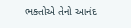ભક્તોએ તેનો આનંદ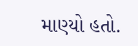માણ્યો હતો.